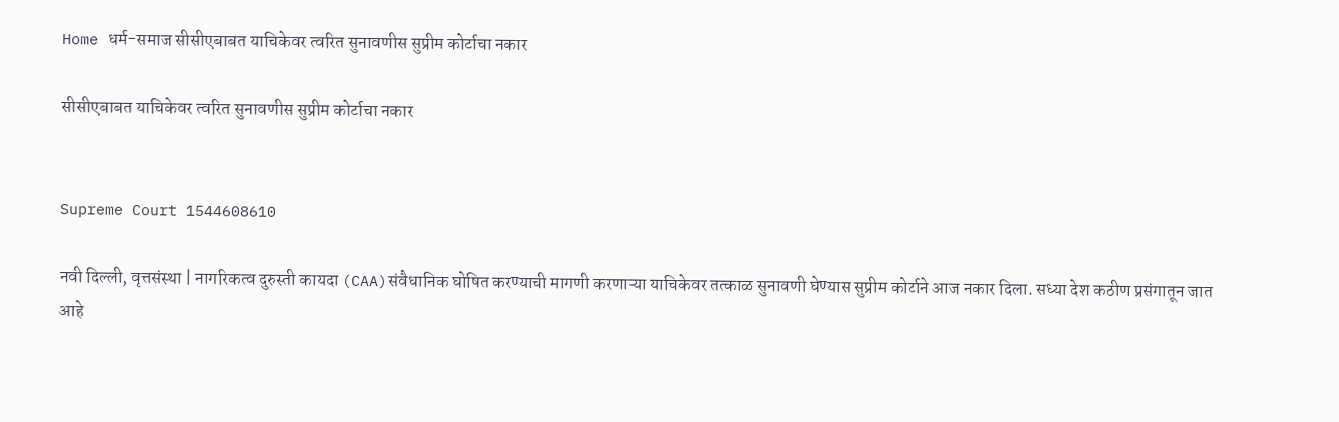Home धर्म-समाज सीसीएबाबत याचिकेवर त्वरित सुनावणीस सुप्रीम कोर्टाचा नकार

सीसीएबाबत याचिकेवर त्वरित सुनावणीस सुप्रीम कोर्टाचा नकार


Supreme Court 1544608610

नवी दिल्ली, वृत्तसंस्था | नागरिकत्व दुरुस्ती कायदा (CAA)संवैधानिक घोषित करण्याची मागणी करणाऱ्या याचिकेवर तत्काळ सुनावणी घेण्यास सुप्रीम कोर्टाने आज नकार दिला. सध्या देश कठीण प्रसंगातून जात आहे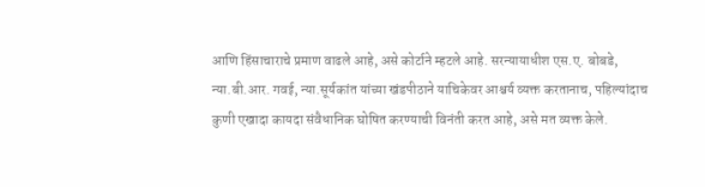आणि हिंसाचाराचे प्रमाण वाढले आहे, असे कोर्टाने म्हटले आहे. सरन्यायाधीश एस.ए. बोबडे, न्या.बी.आर. गवई, न्या.सूर्यकांत यांच्या खंडपीठाने याचिकेवर आश्चर्य व्यक्त करतानाच, पहिल्यांदाच कुणी एखादा कायदा संवैधानिक घोषित करण्याची विनंती करत आहे, असे मत व्यक्त केले.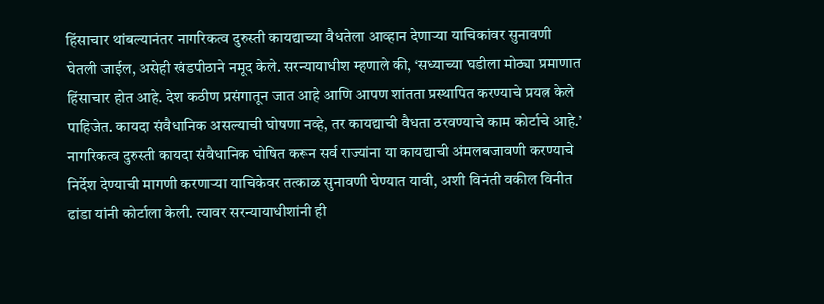हिंसाचार थांबल्यानंतर नागरिकत्व दुरुस्ती कायद्याच्या वैधतेला आव्हान देणाऱ्या याचिकांवर सुनावणी घेतली जाईल, असेही खंडपीठाने नमूद केले. सरन्यायाधीश म्हणाले की, ‘सध्याच्या घडीला मोठ्या प्रमाणात हिंसाचार होत आहे. देश कठीण प्रसंगातून जात आहे आणि आपण शांतता प्रस्थापित करण्याचे प्रयत्न केले पाहिजेत. कायदा संवैधानिक असल्याची घोषणा नव्हे, तर कायद्याची वैधता ठरवण्याचे काम कोर्टाचे आहे.’ नागरिकत्व दुरुस्ती कायदा संवैधानिक घोषित करून सर्व राज्यांना या कायद्याची अंमलबजावणी करण्याचे निर्देश देण्याची मागणी करणाऱ्या याचिकेवर तत्काळ सुनावणी घेण्यात यावी, अशी विनंती वकील विनीत ढांडा यांनी कोर्टाला केली. त्यावर सरन्यायाधीशांनी ही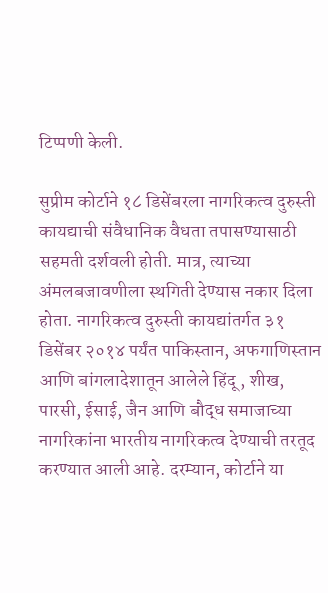टिप्पणी केली.

सुप्रीम कोर्टाने १८ डिसेंबरला नागरिकत्व दुरुस्ती कायद्याची संवैधानिक वैधता तपासण्यासाठी सहमती दर्शवली होती. मात्र, त्याच्या अंमलबजावणीला स्थगिती देण्यास नकार दिला होता. नागरिकत्व दुरुस्ती कायद्यांतर्गत ३१ डिसेंबर २०१४ पर्यंत पाकिस्तान, अफगाणिस्तान आणि बांगलादेशातून आलेले हिंदू, शीख, पारसी, ईसाई, जैन आणि बौद्ध समाजाच्या नागरिकांना भारतीय नागरिकत्व देण्याची तरतूद करण्यात आली आहे. दरम्यान, कोर्टाने या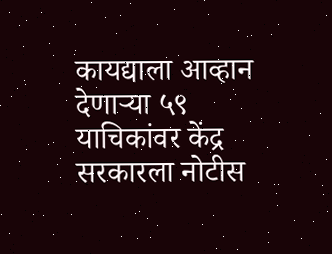कायद्याला आव्हान देणाऱ्या ५९ याचिकांवर केंद्र सरकारला नोटीस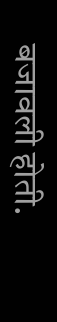बजावली होती.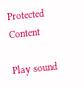Protected Content

Play sound